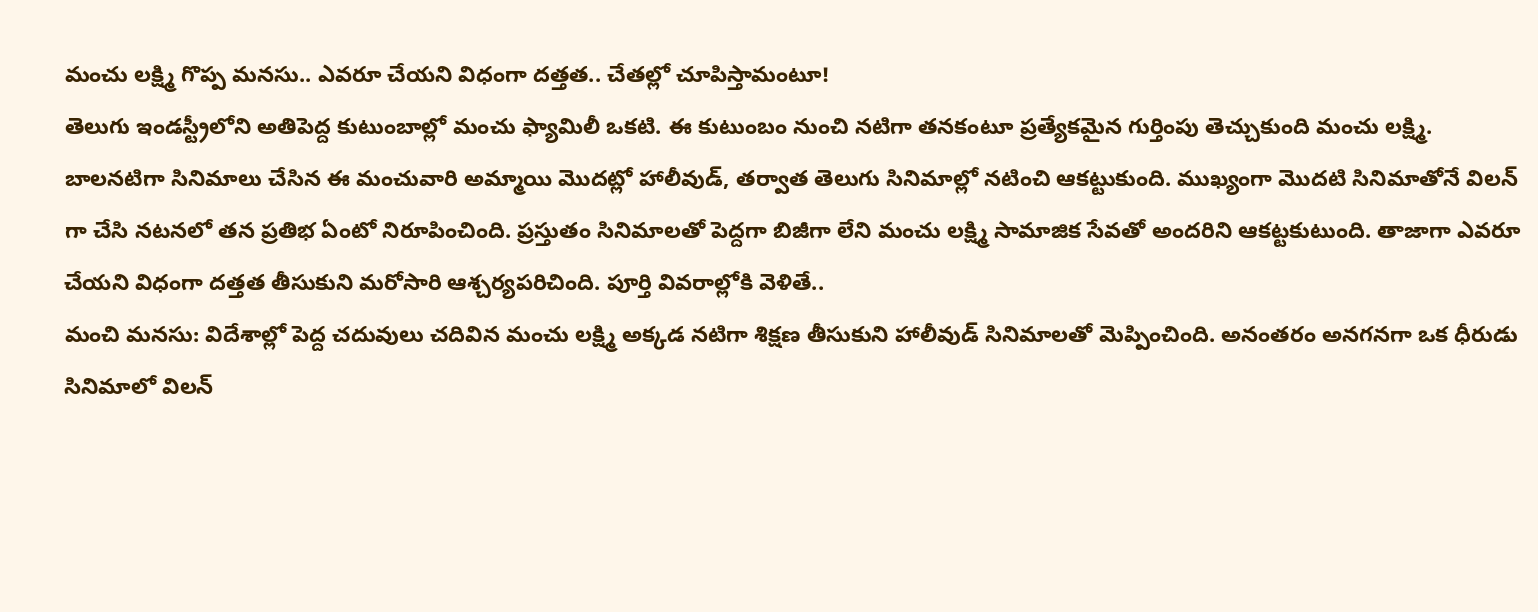మంచు లక్ష్మి గొప్ప మనసు.. ఎవరూ చేయని విధంగా దత్తత.. చేతల్లో చూపిస్తామంటూ!
తెలుగు ఇండస్ట్రీలోని అతిపెద్ద కుటుంబాల్లో మంచు ఫ్యామిలీ ఒకటి. ఈ కుటుంబం నుంచి నటిగా తనకంటూ ప్రత్యేకమైన గుర్తింపు తెచ్చుకుంది మంచు లక్ష్మి. బాలనటిగా సినిమాలు చేసిన ఈ మంచువారి అమ్మాయి మొదట్లో హాలీవుడ్, తర్వాత తెలుగు సినిమాల్లో నటించి ఆకట్టుకుంది. ముఖ్యంగా మొదటి సినిమాతోనే విలన్ గా చేసి నటనలో తన ప్రతిభ ఏంటో నిరూపించింది. ప్రస్తుతం సినిమాలతో పెద్దగా బిజీగా లేని మంచు లక్ష్మి సామాజిక సేవతో అందరిని ఆకట్టకుటుంది. తాజాగా ఎవరూ చేయని విధంగా దత్తత తీసుకుని మరోసారి ఆశ్చర్యపరిచింది. పూర్తి వివరాల్లోకి వెళితే..
మంచి మనసు: విదేశాల్లో పెద్ద చదువులు చదివిన మంచు లక్ష్మి అక్కడ నటిగా శిక్షణ తీసుకుని హాలీవుడ్ సినిమాలతో మెప్పించింది. అనంతరం అనగనగా ఒక ధీరుడు సినిమాలో విలన్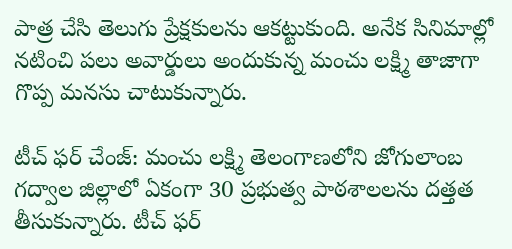పాత్ర చేసి తెలుగు ప్రేక్షకులను ఆకట్టుకుంది. అనేక సినిమాల్లో నటించి పలు అవార్డులు అందుకున్న మంచు లక్ష్మి తాజాగా గొప్ప మనసు చాటుకున్నారు.

టీచ్ ఫర్ చేంజ్: మంచు లక్ష్మి తెలంగాణలోని జోగులాంబ గద్వాల జిల్లాలో ఏకంగా 30 ప్రభుత్వ పాఠశాలలను దత్తత తీసుకున్నారు. టీచ్ ఫర్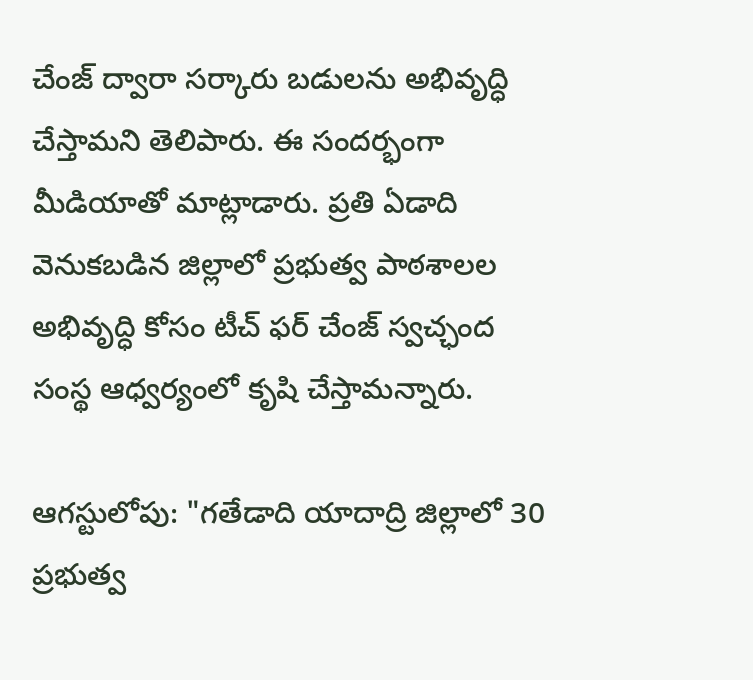చేంజ్ ద్వారా సర్కారు బడులను అభివృద్ధి చేస్తామని తెలిపారు. ఈ సందర్భంగా మీడియాతో మాట్లాడారు. ప్రతి ఏడాది వెనుకబడిన జిల్లాలో ప్రభుత్వ పాఠశాలల అభివృద్ధి కోసం టీచ్ ఫర్ చేంజ్ స్వచ్ఛంద సంస్థ ఆధ్వర్యంలో కృషి చేస్తామన్నారు.

ఆగస్టులోపు: "గతేడాది యాదాద్రి జిల్లాలో 30 ప్రభుత్వ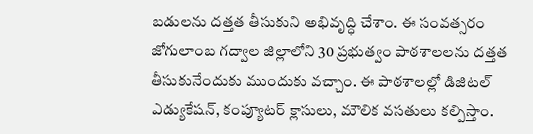బడులను దత్తత తీసుకుని అభివృద్ధి చేశాం. ఈ సంవత్సరం జోగులాంబ గద్వాల జిల్లాలోని 30 ప్రభుత్వం పాఠశాలలను దత్తత తీసుకునేందుకు ముందుకు వచ్చాం. ఈ పాఠశాలల్లో డిజిటల్ ఎడ్యుకేషన్, కంప్యూటర్ క్లాసులు, మౌలిక వసతులు కల్పిస్తాం.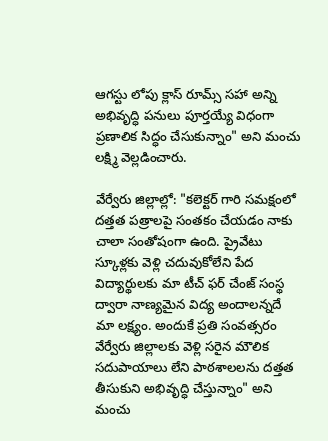ఆగస్టు లోపు క్లాస్ రూమ్స్ సహా అన్ని అభివృద్ధి పనులు పూర్తయ్యే విధంగా ప్రణాలిక సిద్ధం చేసుకున్నాం" అని మంచు లక్ష్మి వెల్లడించారు.

వేర్వేరు జిల్లాల్లో: "కలెక్టర్ గారి సమక్షంలో దత్తత పత్రాలపై సంతకం చేయడం నాకు చాలా సంతోషంగా ఉంది. ప్రైవేటు స్కూళ్లకు వెళ్లి చదువుకోలేని పేద విద్యార్థులకు మా టీచ్ ఫర్ చేంజ్ సంస్థ ద్వారా నాణ్యమైన విద్య అందాలన్నదే మా లక్ష్యం. అందుకే ప్రతి సంవత్సరం వేర్వేరు జిల్లాలకు వెళ్లి సరైన మౌలిక సదుపాయాలు లేని పాఠశాలలను దత్తత తీసుకుని అభివృద్ధి చేస్తున్నాం" అని మంచు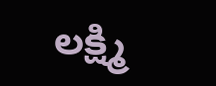లక్ష్మి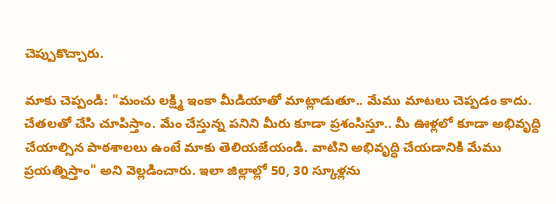చెప్పుకొచ్చారు.

మాకు చెప్పండి: "మంచు లక్ష్మి ఇంకా మీడియాతో మాట్లాడుతూ.. మేము మాటలు చెప్పడం కాదు. చేతలతో చేసి చూపిస్తాం. మేం చేస్తున్న పనిని మీరు కూడా ప్రశంసిస్తూ.. మీ ఊళ్లలో కూడా అభివృద్ది చేయాల్సిన పాఠశాలలు ఉంటే మాకు తెలియజేయండి. వాటిని అభివృద్ధి చేయడానికి మేము ప్రయత్నిస్తాం" అని వెల్లడించారు. ఇలా జిల్లాల్లో 50, 30 స్కూళ్లను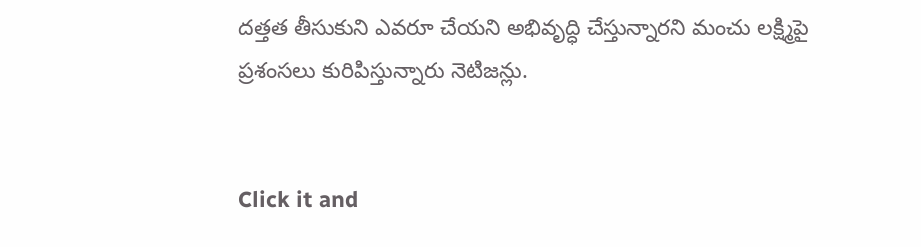దత్తత తీసుకుని ఎవరూ చేయని అభివృద్ధి చేస్తున్నారని మంచు లక్ష్మిపై ప్రశంసలు కురిపిస్తున్నారు నెటిజన్లు.


Click it and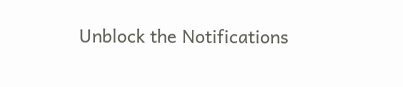Unblock the Notifications